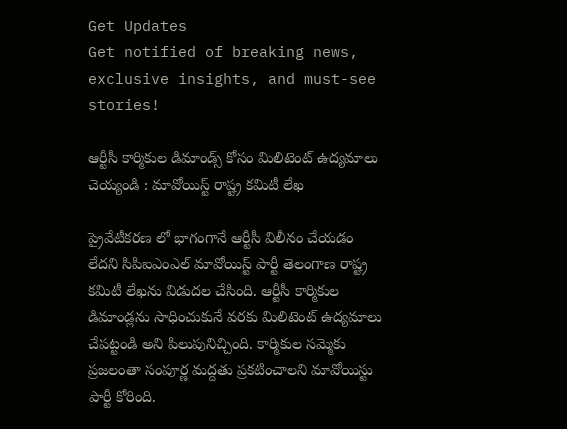Get Updates
Get notified of breaking news, exclusive insights, and must-see stories!

ఆర్టీసీ కార్మికుల డిమాండ్స్ కోసం మిలిటెంట్ ఉద్యమాలు చెయ్యండి : మావోయిస్ట్ రాష్ట్ర కమిటీ లేఖ

ప్రైవేటీకరణ లో భాగంగానే ఆర్టీసీ విలీనం చేయడం లేదని సిపిఐఎంఎల్ మావోయిస్ట్ పార్టీ తెలంగాణ రాష్ట్ర కమిటీ లేఖను విడుదల చేసింది. ఆర్టీసీ కార్మికుల డిమాండ్లను సాధించుకునే వరకు మిలిటెంట్ ఉద్యమాలు చేపట్టండి అని పిలుపునిచ్చింది. కార్మికుల సమ్మెకు ప్రజలంతా సంపూర్ణ మద్దతు ప్రకటించాలని మావోయిస్టు పార్టీ కోరింది.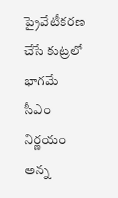ప్రైవేటీకరణ చేసే కుట్రలో భాగమే సీఎం నిర్ణయం అన్న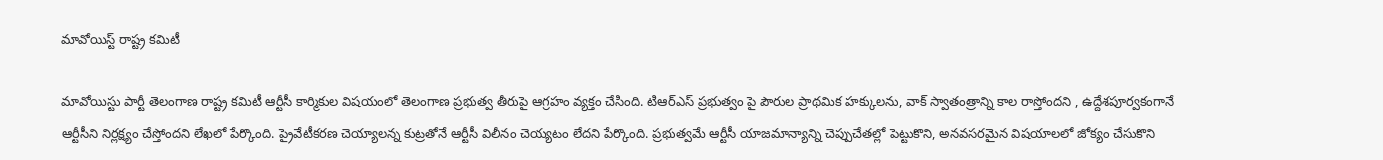మావోయిస్ట్ రాష్ట్ర కమిటీ

మావోయిస్టు పార్టీ తెలంగాణ రాష్ట్ర కమిటీ ఆర్టీసీ కార్మికుల విషయంలో తెలంగాణ ప్రభుత్వ తీరుపై ఆగ్రహం వ్యక్తం చేసింది. టిఆర్ఎస్ ప్రభుత్వం పై పౌరుల ప్రాథమిక హక్కులను, వాక్ స్వాతంత్రాన్ని కాల రాస్తోందని , ఉద్దేశపూర్వకంగానే ఆర్టీసీని నిర్లక్ష్యం చేస్తోందని లేఖలో పేర్కొంది. ప్రైవేటీకరణ చెయ్యాలన్న కుట్రతోనే ఆర్టీసీ విలీనం చెయ్యటం లేదని పేర్కొంది. ప్రభుత్వమే ఆర్టీసీ యాజమాన్యాన్ని చెప్పుచేతల్లో పెట్టుకొని, అనవసరమైన విషయాలలో జోక్యం చేసుకొని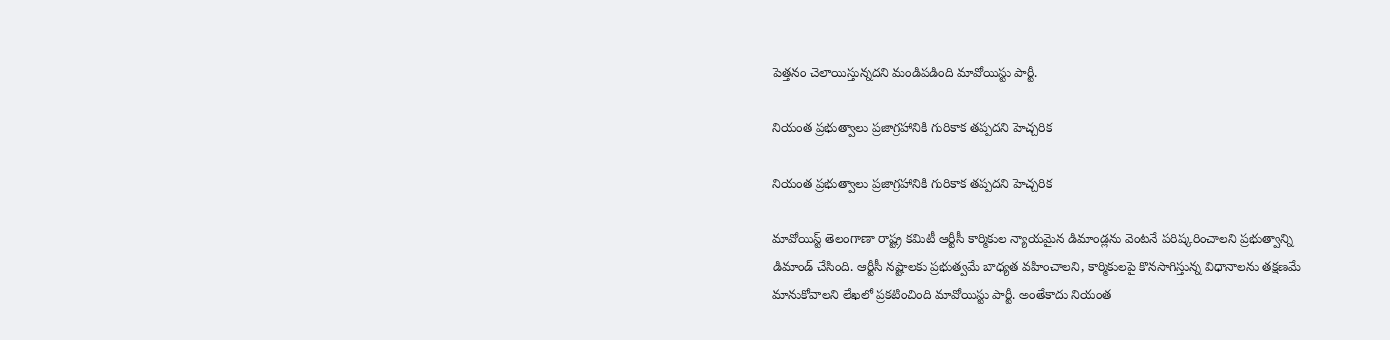పెత్తనం చెలాయిస్తున్నదని మండిపడింది మావోయిస్టు పార్టీ.

నియంత ప్రభుత్వాలు ప్రజాగ్రహానికి గురికాక తప్పదని హెచ్చరిక

నియంత ప్రభుత్వాలు ప్రజాగ్రహానికి గురికాక తప్పదని హెచ్చరిక

మావోయిస్ట్ తెలంగాణా రాష్ట్ర కమిటీ ఆర్టీసీ కార్మికుల న్యాయమైన డిమాండ్లను వెంటనే పరిష్కరించాలని ప్రభుత్వాన్ని డిమాండ్ చేసింది. ఆర్టీసీ నష్టాలకు ప్రభుత్వమే బాధ్యత వహించాలని, కార్మికులపై కొనసాగిస్తున్న విధానాలను తక్షణమే మానుకోవాలని లేఖలో ప్రకటించింది మావోయిస్టు పార్టీ. అంతేకాదు నియంత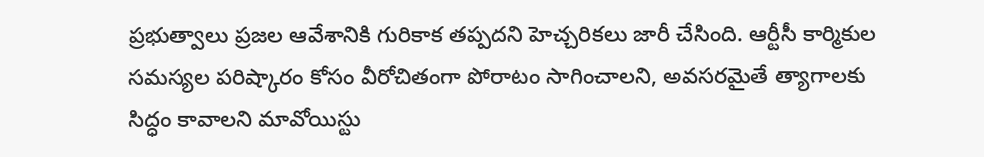ప్రభుత్వాలు ప్రజల ఆవేశానికి గురికాక తప్పదని హెచ్చరికలు జారీ చేసింది. ఆర్టీసీ కార్మికుల సమస్యల పరిష్కారం కోసం వీరోచితంగా పోరాటం సాగించాలని, అవసరమైతే త్యాగాలకు సిద్ధం కావాలని మావోయిస్టు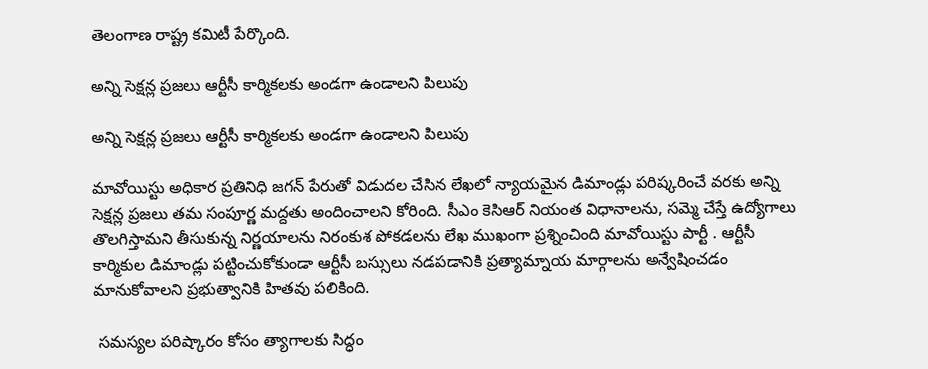తెలంగాణ రాష్ట్ర కమిటీ పేర్కొంది.

అన్ని సెక్షన్ల ప్రజలు ఆర్టీసీ కార్మికలకు అండగా ఉండాలని పిలుపు

అన్ని సెక్షన్ల ప్రజలు ఆర్టీసీ కార్మికలకు అండగా ఉండాలని పిలుపు

మావోయిస్టు అధికార ప్రతినిధి జగన్ పేరుతో విడుదల చేసిన లేఖలో న్యాయమైన డిమాండ్లు పరిష్కరించే వరకు అన్ని సెక్షన్ల ప్రజలు తమ సంపూర్ణ మద్దతు అందించాలని కోరింది. సీఎం కెసిఆర్ నియంత విధానాలను, సమ్మె చేస్తే ఉద్యోగాలు తొలగిస్తామని తీసుకున్న నిర్ణయాలను నిరంకుశ పోకడలను లేఖ ముఖంగా ప్రశ్నించింది మావోయిస్టు పార్టీ . ఆర్టీసీ కార్మికుల డిమాండ్లు పట్టించుకోకుండా ఆర్టీసీ బస్సులు నడపడానికి ప్రత్యామ్నాయ మార్గాలను అన్వేషించడం మానుకోవాలని ప్రభుత్వానికి హితవు పలికింది.

 సమస్యల పరిష్కారం కోసం త్యాగాలకు సిద్ధం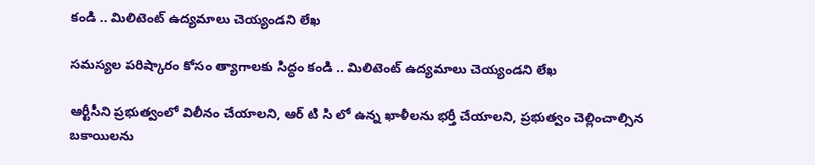కండి .. మిలిటెంట్ ఉద్యమాలు చెయ్యండని లేఖ

సమస్యల పరిష్కారం కోసం త్యాగాలకు సిద్ధం కండి .. మిలిటెంట్ ఉద్యమాలు చెయ్యండని లేఖ

ఆర్టీసీని ప్రభుత్వంలో విలీనం చేయాలని, ఆర్ టి సి లో ఉన్న ఖాళీలను భర్తీ చేయాలని, ప్రభుత్వం చెల్లించాల్సిన బకాయిలను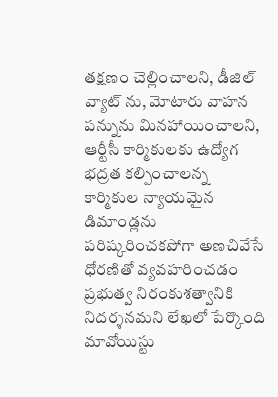తక్షణం చెల్లించాలని, డీజిల్ వ్యాట్ ను, మోటారు వాహన పన్నును మినహాయించాలని, ఆర్టీసీ కార్మికులకు ఉద్యోగ భద్రత కల్పించాలన్న కార్మికుల న్యాయమైన డిమాండ్లను పరిష్కరించకపోగా అణచివేసే ధోరణితో వ్యవహరించడం ప్రభుత్వ నిరంకుశత్వానికి నిదర్శనమని లేఖలో పేర్కొంది మావోయిస్టు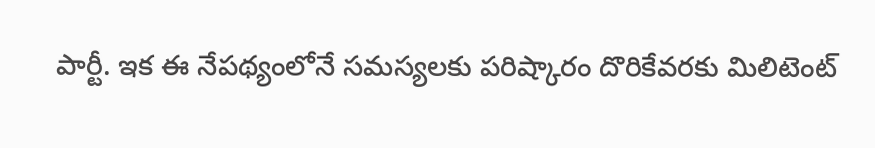పార్టీ. ఇక ఈ నేపథ్యంలోనే సమస్యలకు పరిష్కారం దొరికేవరకు మిలిటెంట్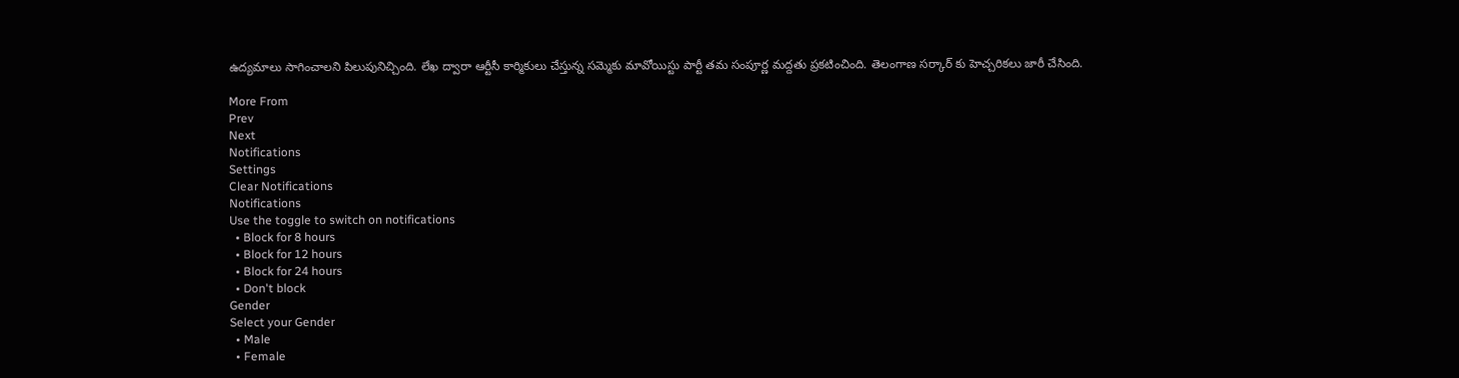ఉద్యమాలు సాగించాలని పిలుపునిచ్చింది. లేఖ ద్వారా ఆర్టీసీ కార్మికులు చేస్తున్న సమ్మెకు మావోయిస్టు పార్టీ తమ సంపూర్ణ మద్దతు ప్రకటించింది. తెలంగాణ సర్కార్ కు హెచ్చరికలు జారీ చేసింది.

More From
Prev
Next
Notifications
Settings
Clear Notifications
Notifications
Use the toggle to switch on notifications
  • Block for 8 hours
  • Block for 12 hours
  • Block for 24 hours
  • Don't block
Gender
Select your Gender
  • Male
  • Female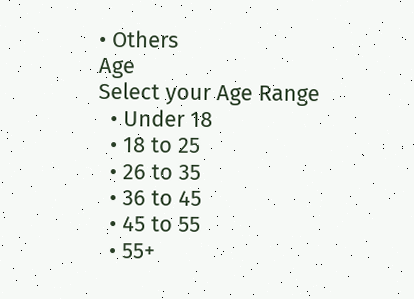• Others
Age
Select your Age Range
  • Under 18
  • 18 to 25
  • 26 to 35
  • 36 to 45
  • 45 to 55
  • 55+